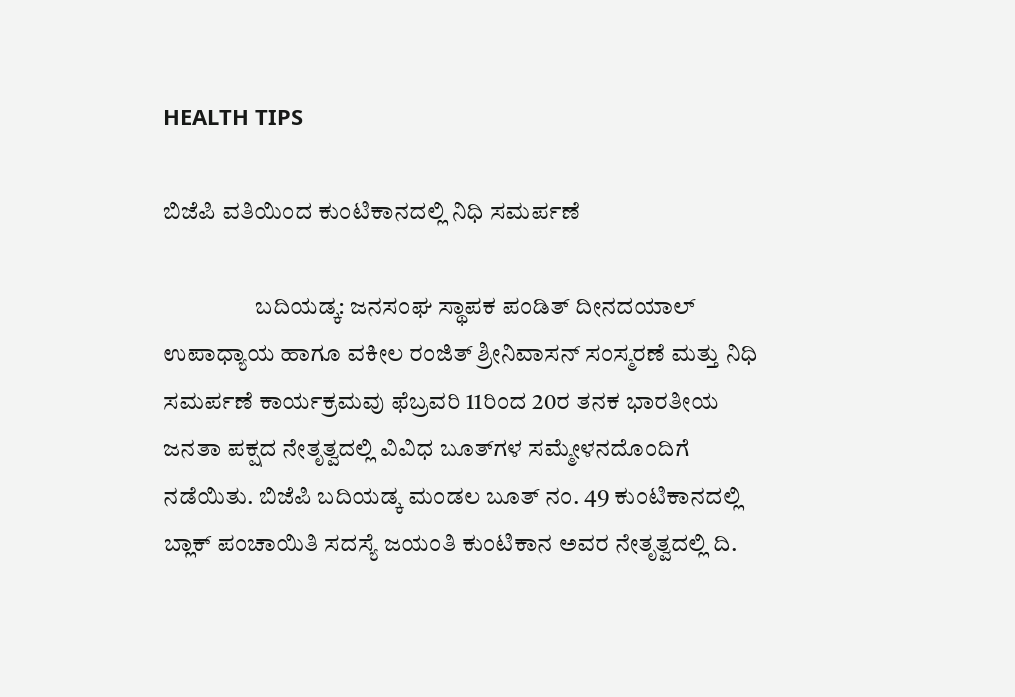HEALTH TIPS

ಬಿಜೆಪಿ ವತಿಯಿಂದ ಕುಂಟಿಕಾನದಲ್ಲಿ ನಿಧಿ ಸಮರ್ಪಣೆ

                   ಬದಿಯಡ್ಕ: ಜನಸಂಘ ಸ್ಥಾಪಕ ಪಂಡಿತ್ ದೀನದಯಾಲ್ ಉಪಾಧ್ಯಾಯ ಹಾಗೂ ವಕೀಲ ರಂಜಿತ್ ಶ್ರೀನಿವಾಸನ್ ಸಂಸ್ಮರಣೆ ಮತ್ತು ನಿಧಿ ಸಮರ್ಪಣೆ ಕಾರ್ಯಕ್ರಮವು ಫೆಬ್ರವರಿ 11ರಿಂದ 20ರ ತನಕ ಭಾರತೀಯ ಜನತಾ ಪಕ್ಷದ ನೇತೃತ್ವದಲ್ಲಿ ವಿವಿಧ ಬೂತ್‍ಗಳ ಸಮ್ಮೇಳನದೊಂದಿಗೆ ನಡೆಯಿತು. ಬಿಜೆಪಿ ಬದಿಯಡ್ಕ ಮಂಡಲ ಬೂತ್ ನಂ. 49 ಕುಂಟಿಕಾನದಲ್ಲಿ ಬ್ಲಾಕ್ ಪಂಚಾಯಿತಿ ಸದಸ್ಯೆ ಜಯಂತಿ ಕುಂಟಿಕಾನ ಅವರ ನೇತೃತ್ವದಲ್ಲಿ ದಿ.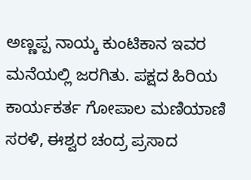ಅಣ್ಣಪ್ಪ ನಾಯ್ಕ ಕುಂಟಿಕಾನ ಇವರ ಮನೆಯಲ್ಲಿ ಜರಗಿತು. ಪಕ್ಷದ ಹಿರಿಯ ಕಾರ್ಯಕರ್ತ ಗೋಪಾಲ ಮಣಿಯಾಣಿ ಸರಳಿ, ಈಶ್ವರ ಚಂದ್ರ ಪ್ರಸಾದ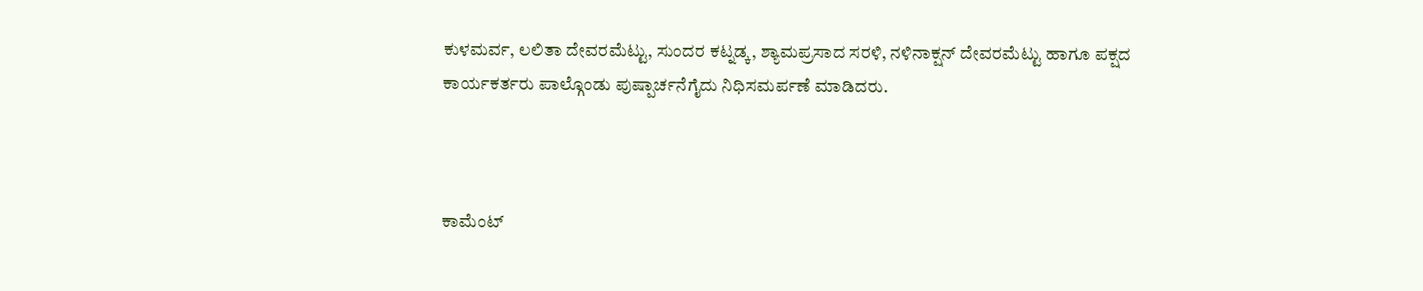ಕುಳಮರ್ವ, ಲಲಿತಾ ದೇವರಮೆಟ್ಟು, ಸುಂದರ ಕಟ್ನಡ್ಕ, ಶ್ಯಾಮಪ್ರಸಾದ ಸರಳಿ, ನಳಿನಾಕ್ಷನ್ ದೇವರಮೆಟ್ಟು ಹಾಗೂ ಪಕ್ಷದ ಕಾರ್ಯಕರ್ತರು ಪಾಲ್ಗೊಂಡು ಪುಷ್ಪಾರ್ಚನೆಗೈದು ನಿಧಿಸಮರ್ಪಣೆ ಮಾಡಿದರು.



ಕಾಮೆಂಟ್‌‌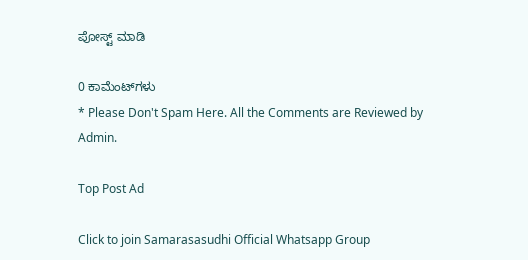ಪೋಸ್ಟ್‌ ಮಾಡಿ

0 ಕಾಮೆಂಟ್‌ಗಳು
* Please Don't Spam Here. All the Comments are Reviewed by Admin.

Top Post Ad

Click to join Samarasasudhi Official Whatsapp Group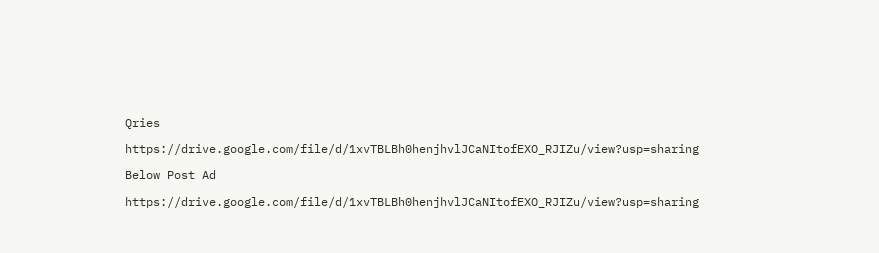Qries

https://drive.google.com/file/d/1xvTBLBh0henjhvlJCaNItofEXO_RJIZu/view?usp=sharing

Below Post Ad

https://drive.google.com/file/d/1xvTBLBh0henjhvlJCaNItofEXO_RJIZu/view?usp=sharing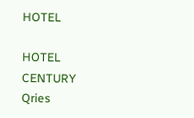HOTEL

HOTEL
CENTURY
Qries